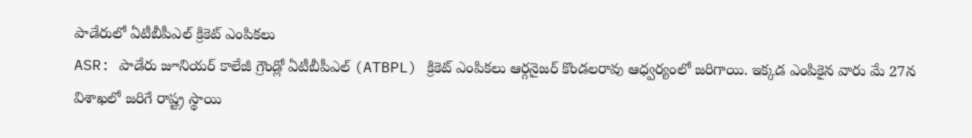పాడేరులో ఏటీబీపీఎల్ క్రికెట్ ఎంపికలు
ASR: పాడేరు జూనియర్ కాలేజీ గ్రౌండ్లో ఏటీబీపీఎల్ (ATBPL) క్రికెట్ ఎంపికలు ఆర్గనైజర్ కొండలరావు ఆధ్వర్యంలో జరిగాయి. ఇక్కడ ఎంపికైన వారు మే 27న విశాఖలో జరిగే రాష్ట్ర స్థాయి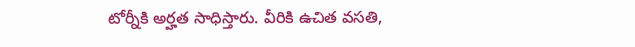టోర్నీకి అర్హత సాధిస్తారు. వీరికి ఉచిత వసతి,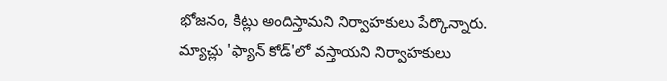భోజనం, కిట్లు అందిస్తామని నిర్వాహకులు పేర్కొన్నారు. మ్యాచ్లు 'ఫ్యాన్ కోడ్'లో వస్తాయని నిర్వాహకులు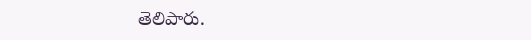తెలిపారు.